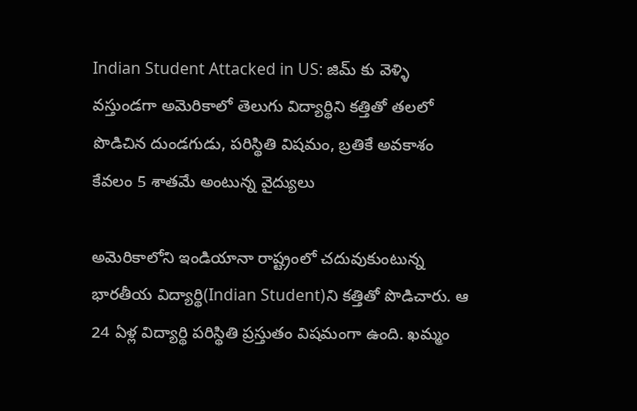Indian Student Attacked in US: జిమ్ కు వెళ్ళి వస్తుండగా అమెరికాలో తెలుగు విద్యార్థిని కత్తితో తలలో పొడిచిన దుండగుడు, పరిస్థితి విషమం, బ్రతికే అవకాశం కేవలం 5 శాతమే అంటున్న వైద్యులు

అమెరికాలోని ఇండియానా రాష్ట్రంలో చ‌దువుకుంటున్న భార‌తీయ విద్యార్థి(Indian Student)ని క‌త్తితో పొడిచారు. ఆ 24 ఏళ్ల విద్యార్థి ప‌రిస్థితి ప్ర‌స్తుతం విష‌మంగా ఉంది. ఖ‌మ్మం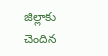జిల్లాకు చెందిన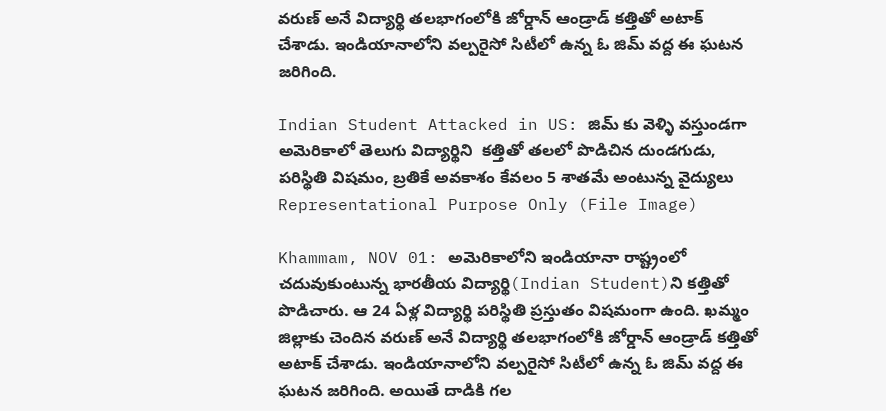వ‌రుణ్ అనే విద్యార్థి త‌ల‌భాగంలోకి జోర్డాన్ ఆండ్రాడ్ క‌త్తితో అటాక్ చేశాడు. ఇండియానాలోని వ‌ల్ప‌రైసో సిటీలో ఉన్న ఓ జిమ్ వ‌ద్ద ఈ ఘ‌ట‌న జ‌రిగింది.

Indian Student Attacked in US: జిమ్ కు వెళ్ళి వస్తుండగా  అమెరికాలో తెలుగు విద్యార్థిని  కత్తితో తలలో పొడిచిన దుండగుడు, పరిస్థితి విషమం, బ్రతికే అవకాశం కేవలం 5 శాతమే అంటున్న వైద్యులు
Representational Purpose Only (File Image)

Khammam, NOV 01: అమెరికాలోని ఇండియానా రాష్ట్రంలో చ‌దువుకుంటున్న భార‌తీయ విద్యార్థి(Indian Student)ని క‌త్తితో పొడిచారు. ఆ 24 ఏళ్ల విద్యార్థి ప‌రిస్థితి ప్ర‌స్తుతం విష‌మంగా ఉంది. ఖ‌మ్మం జిల్లాకు చెందిన వ‌రుణ్ అనే విద్యార్థి త‌ల‌భాగంలోకి జోర్డాన్ ఆండ్రాడ్ క‌త్తితో అటాక్ చేశాడు. ఇండియానాలోని వ‌ల్ప‌రైసో సిటీలో ఉన్న ఓ జిమ్ వ‌ద్ద ఈ ఘ‌ట‌న జ‌రిగింది. అయితే దాడికి గ‌ల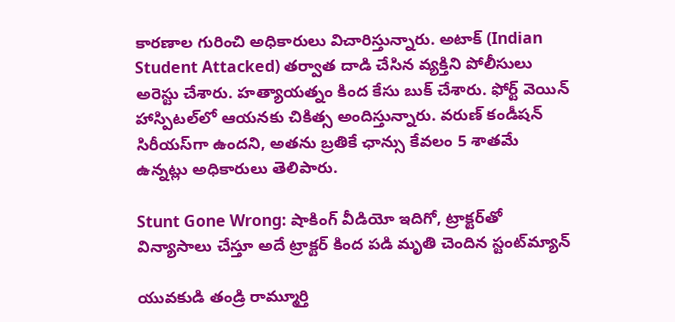కార‌ణాల గురించి అధికారులు విచారిస్తున్నారు. అటాక్ (Indian Student Attacked) తర్వాత దాడి చేసిన వ్య‌క్తిని పోలీసులు అరెస్టు చేశారు. హ‌త్యాయ‌త్నం కింద కేసు బుక్ చేశారు. ఫోర్ట్ వెయిన్ హాస్పిట‌ల్‌లో ఆయ‌న‌కు చికిత్స అందిస్తున్నారు. వ‌రుణ్ కండీష‌న్ సిరీయ‌స్‌గా ఉంద‌ని, అత‌ను బ్ర‌తికే ఛాన్సు కేవ‌లం 5 శాత‌మే ఉన్న‌ట్లు అధికారులు తెలిపారు.

Stunt Gone Wrong: షాకింగ్ వీడియో ఇదిగో, ట్రాక్టర్‌తో విన్యాసాలు చేస్తూ అదే ట్రాక్టర్ కింద పడి మృతి చెందిన స్టంట్‌మ్యాన్‌

యువకుడి తండ్రి రామ్మూర్తి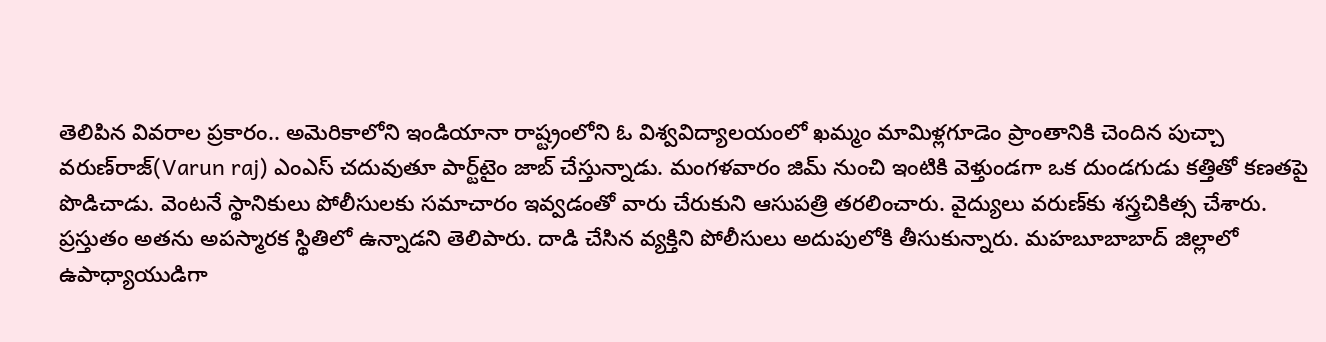తెలిపిన వివరాల ప్రకారం.. అమెరికాలోని ఇండియానా రాష్ట్రంలోని ఓ విశ్వవిద్యాలయంలో ఖమ్మం మామిళ్లగూడెం ప్రాంతానికి చెందిన పుచ్చా వరుణ్‌రాజ్‌(Varun raj) ఎంఎస్‌ చదువుతూ పార్ట్‌టైం జాబ్‌ చేస్తున్నాడు. మంగళవారం జిమ్‌ నుంచి ఇంటికి వెళ్తుండగా ఒక దుండగుడు కత్తితో కణతపై పొడిచాడు. వెంటనే స్థానికులు పోలీసులకు సమాచారం ఇవ్వడంతో వారు చేరుకుని ఆసుపత్రి తరలించారు. వైద్యులు వరుణ్‌కు శస్త్రచికిత్స చేశారు. ప్రస్తుతం అతను అపస్మారక స్థితిలో ఉన్నాడని తెలిపారు. దాడి చేసిన వ్యక్తిని పోలీసులు అదుపులోకి తీసుకున్నారు. మహబూబాబాద్‌ జిల్లాలో ఉపాధ్యాయుడిగా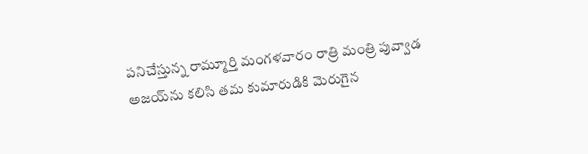పనిచేస్తున్న రామ్మూర్తి మంగళవారం రాత్రి మంత్రి పువ్వాడ అజయ్‌ను కలిసి తమ కుమారుడికి మెరుగైన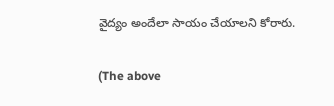వైద్యం అందేలా సాయం చేయాలని కోరారు.

(The above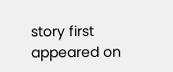story first appeared on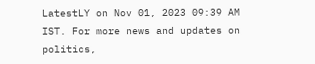LatestLY on Nov 01, 2023 09:39 AM IST. For more news and updates on politics,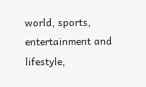world, sports, entertainment and lifestyle,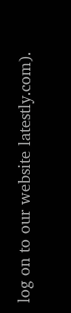log on to our website latestly.com).